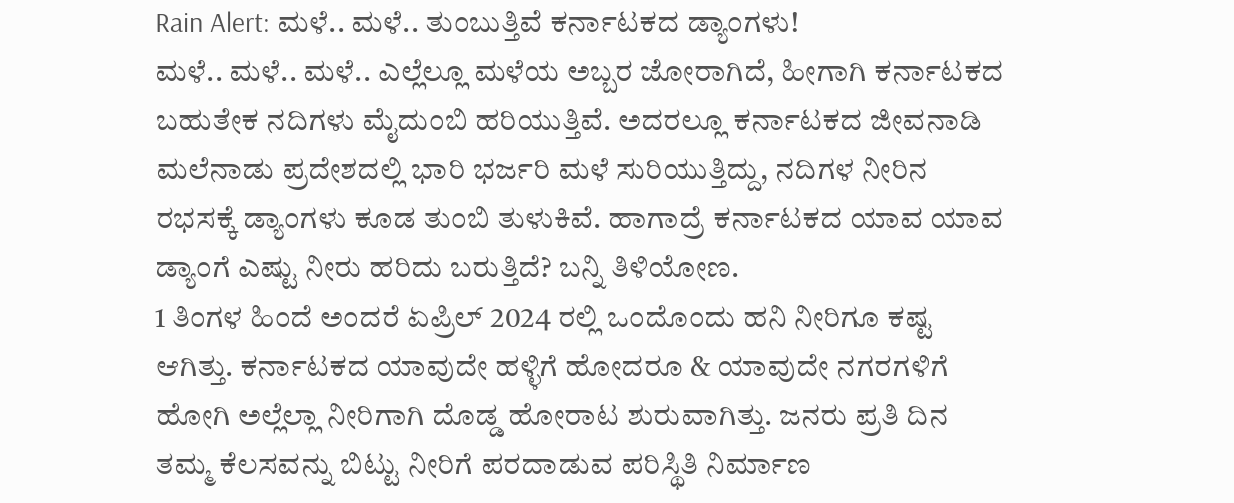Rain Alert: ಮಳೆ.. ಮಳೆ.. ತುಂಬುತ್ತಿವೆ ಕರ್ನಾಟಕದ ಡ್ಯಾಂಗಳು!
ಮಳೆ.. ಮಳೆ.. ಮಳೆ.. ಎಲ್ಲೆಲ್ಲೂ ಮಳೆಯ ಅಬ್ಬರ ಜೋರಾಗಿದೆ, ಹೀಗಾಗಿ ಕರ್ನಾಟಕದ ಬಹುತೇಕ ನದಿಗಳು ಮೈದುಂಬಿ ಹರಿಯುತ್ತಿವೆ. ಅದರಲ್ಲೂ ಕರ್ನಾಟಕದ ಜೀವನಾಡಿ ಮಲೆನಾಡು ಪ್ರದೇಶದಲ್ಲಿ ಭಾರಿ ಭರ್ಜರಿ ಮಳೆ ಸುರಿಯುತ್ತಿದ್ದು, ನದಿಗಳ ನೀರಿನ ರಭಸಕ್ಕೆ ಡ್ಯಾಂಗಳು ಕೂಡ ತುಂಬಿ ತುಳುಕಿವೆ. ಹಾಗಾದ್ರೆ ಕರ್ನಾಟಕದ ಯಾವ ಯಾವ ಡ್ಯಾಂಗೆ ಎಷ್ಟು ನೀರು ಹರಿದು ಬರುತ್ತಿದೆ? ಬನ್ನಿ ತಿಳಿಯೋಣ.
1 ತಿಂಗಳ ಹಿಂದೆ ಅಂದರೆ ಏಪ್ರಿಲ್ 2024 ರಲ್ಲಿ ಒಂದೊಂದು ಹನಿ ನೀರಿಗೂ ಕಷ್ಟ ಆಗಿತ್ತು. ಕರ್ನಾಟಕದ ಯಾವುದೇ ಹಳ್ಳಿಗೆ ಹೋದರೂ & ಯಾವುದೇ ನಗರಗಳಿಗೆ ಹೋಗಿ ಅಲ್ಲೆಲ್ಲಾ ನೀರಿಗಾಗಿ ದೊಡ್ಡ ಹೋರಾಟ ಶುರುವಾಗಿತ್ತು. ಜನರು ಪ್ರತಿ ದಿನ ತಮ್ಮ ಕೆಲಸವನ್ನು ಬಿಟ್ಟು ನೀರಿಗೆ ಪರದಾಡುವ ಪರಿಸ್ಥಿತಿ ನಿರ್ಮಾಣ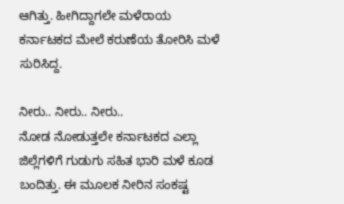ಆಗಿತ್ತು. ಹೀಗಿದ್ದಾಗಲೇ ಮಳೆರಾಯ ಕರ್ನಾಟಕದ ಮೇಲೆ ಕರುಣೆಯ ತೋರಿಸಿ ಮಳೆ ಸುರಿಸಿದ್ದ.

ನೀರು.. ನೀರು.. ನೀರು..
ನೋಡ ನೋಡುತ್ತಲೇ ಕರ್ನಾಟಕದ ಎಲ್ಲಾ ಜಿಲ್ಲೆಗಳಿಗೆ ಗುಡುಗು ಸಹಿತ ಭಾರಿ ಮಳೆ ಕೂಡ ಬಂದಿತ್ತು. ಈ ಮೂಲಕ ನೀರಿನ ಸಂಕಷ್ಟ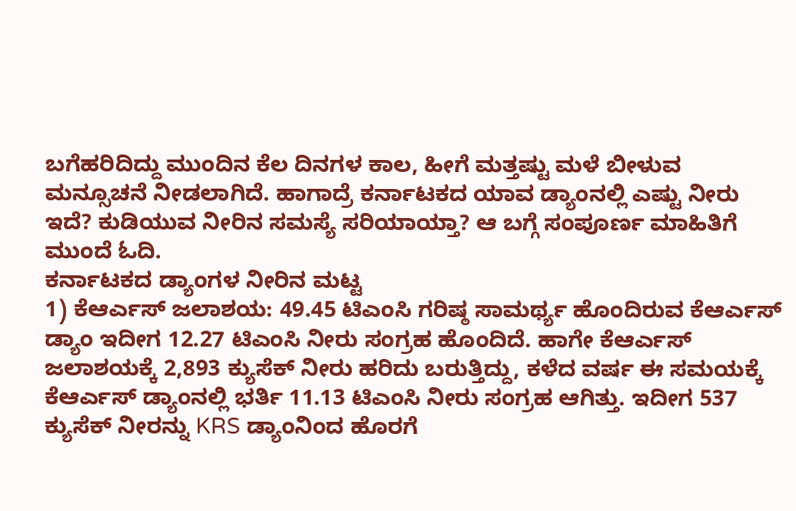ಬಗೆಹರಿದಿದ್ದು ಮುಂದಿನ ಕೆಲ ದಿನಗಳ ಕಾಲ, ಹೀಗೆ ಮತ್ತಷ್ಟು ಮಳೆ ಬೀಳುವ ಮನ್ಸೂಚನೆ ನೀಡಲಾಗಿದೆ. ಹಾಗಾದ್ರೆ ಕರ್ನಾಟಕದ ಯಾವ ಡ್ಯಾಂನಲ್ಲಿ ಎಷ್ಟು ನೀರು ಇದೆ? ಕುಡಿಯುವ ನೀರಿನ ಸಮಸ್ಯೆ ಸರಿಯಾಯ್ತಾ? ಆ ಬಗ್ಗೆ ಸಂಪೂರ್ಣ ಮಾಹಿತಿಗೆ ಮುಂದೆ ಓದಿ.
ಕರ್ನಾಟಕದ ಡ್ಯಾಂಗಳ ನೀರಿನ ಮಟ್ಟ
1) ಕೆಆರ್ಎಸ್ ಜಲಾಶಯ: 49.45 ಟಿಎಂಸಿ ಗರಿಷ್ಠ ಸಾಮರ್ಥ್ಯ ಹೊಂದಿರುವ ಕೆಆರ್ಎಸ್ ಡ್ಯಾಂ ಇದೀಗ 12.27 ಟಿಎಂಸಿ ನೀರು ಸಂಗ್ರಹ ಹೊಂದಿದೆ. ಹಾಗೇ ಕೆಆರ್ಎಸ್ ಜಲಾಶಯಕ್ಕೆ 2,893 ಕ್ಯುಸೆಕ್ ನೀರು ಹರಿದು ಬರುತ್ತಿದ್ದು, ಕಳೆದ ವರ್ಷ ಈ ಸಮಯಕ್ಕೆ ಕೆಆರ್ಎಸ್ ಡ್ಯಾಂನಲ್ಲಿ ಭರ್ತಿ 11.13 ಟಿಎಂಸಿ ನೀರು ಸಂಗ್ರಹ ಆಗಿತ್ತು. ಇದೀಗ 537 ಕ್ಯುಸೆಕ್ ನೀರನ್ನು KRS ಡ್ಯಾಂನಿಂದ ಹೊರಗೆ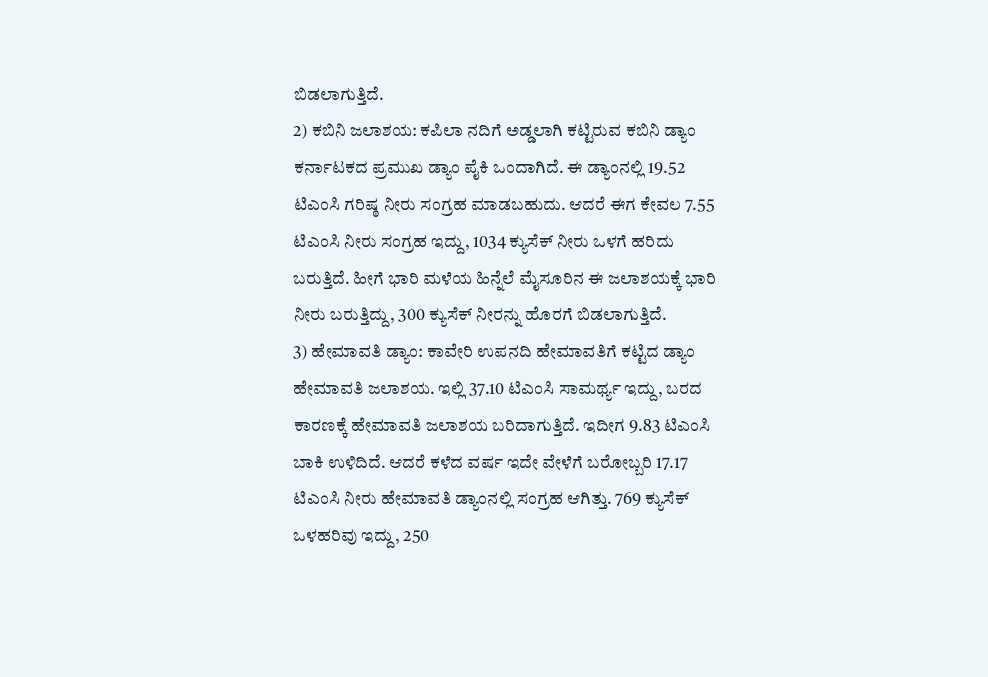ಬಿಡಲಾಗುತ್ತಿದೆ.
2) ಕಬಿನಿ ಜಲಾಶಯ: ಕಪಿಲಾ ನದಿಗೆ ಅಡ್ಡಲಾಗಿ ಕಟ್ಟಿರುವ ಕಬಿನಿ ಡ್ಯಾಂ ಕರ್ನಾಟಕದ ಪ್ರಮುಖ ಡ್ಯಾಂ ಪೈಕಿ ಒಂದಾಗಿದೆ. ಈ ಡ್ಯಾಂನಲ್ಲಿ 19.52 ಟಿಎಂಸಿ ಗರಿಷ್ಠ ನೀರು ಸಂಗ್ರಹ ಮಾಡಬಹುದು. ಆದರೆ ಈಗ ಕೇವಲ 7.55 ಟಿಎಂಸಿ ನೀರು ಸಂಗ್ರಹ ಇದ್ದು, 1034 ಕ್ಯುಸೆಕ್ ನೀರು ಒಳಗೆ ಹರಿದು ಬರುತ್ತಿದೆ. ಹೀಗೆ ಭಾರಿ ಮಳೆಯ ಹಿನ್ನೆಲೆ ಮೈಸೂರಿನ ಈ ಜಲಾಶಯಕ್ಕೆ ಭಾರಿ ನೀರು ಬರುತ್ತಿದ್ದು, 300 ಕ್ಯುಸೆಕ್ ನೀರನ್ನು ಹೊರಗೆ ಬಿಡಲಾಗುತ್ತಿದೆ.
3) ಹೇಮಾವತಿ ಡ್ಯಾಂ: ಕಾವೇರಿ ಉಪನದಿ ಹೇಮಾವತಿಗೆ ಕಟ್ಟಿದ ಡ್ಯಾಂ ಹೇಮಾವತಿ ಜಲಾಶಯ. ಇಲ್ಲಿ 37.10 ಟಿಎಂಸಿ ಸಾಮರ್ಥ್ಯ ಇದ್ದು, ಬರದ ಕಾರಣಕ್ಕೆ ಹೇಮಾವತಿ ಜಲಾಶಯ ಬರಿದಾಗುತ್ತಿದೆ. ಇದೀಗ 9.83 ಟಿಎಂಸಿ ಬಾಕಿ ಉಳಿದಿದೆ. ಆದರೆ ಕಳೆದ ವರ್ಷ ಇದೇ ವೇಳೆಗೆ ಬರೋಬ್ಬರಿ 17.17 ಟಿಎಂಸಿ ನೀರು ಹೇಮಾವತಿ ಡ್ಯಾಂನಲ್ಲಿ ಸಂಗ್ರಹ ಆಗಿತ್ತು. 769 ಕ್ಯುಸೆಕ್ ಒಳಹರಿವು ಇದ್ದು, 250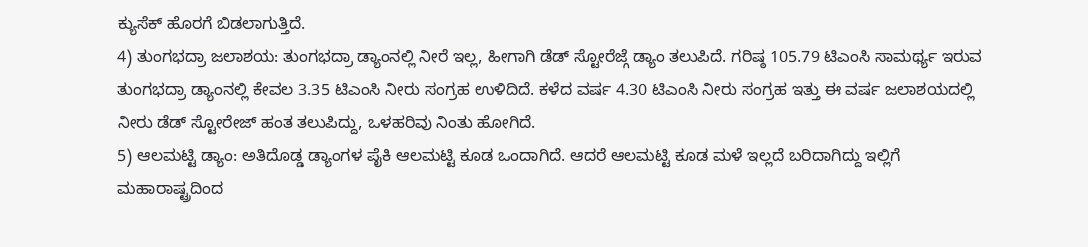ಕ್ಯುಸೆಕ್ ಹೊರಗೆ ಬಿಡಲಾಗುತ್ತಿದೆ.
4) ತುಂಗಭದ್ರಾ ಜಲಾಶಯ: ತುಂಗಭದ್ರಾ ಡ್ಯಾಂನಲ್ಲಿ ನೀರೆ ಇಲ್ಲ, ಹೀಗಾಗಿ ಡೆಡ್ ಸ್ಟೋರೆಜ್ಗೆ ಡ್ಯಾಂ ತಲುಪಿದೆ. ಗರಿಷ್ಠ 105.79 ಟಿಎಂಸಿ ಸಾಮರ್ಥ್ಯ ಇರುವ ತುಂಗಭದ್ರಾ ಡ್ಯಾಂನಲ್ಲಿ ಕೇವಲ 3.35 ಟಿಎಂಸಿ ನೀರು ಸಂಗ್ರಹ ಉಳಿದಿದೆ. ಕಳೆದ ವರ್ಷ 4.30 ಟಿಎಂಸಿ ನೀರು ಸಂಗ್ರಹ ಇತ್ತು ಈ ವರ್ಷ ಜಲಾಶಯದಲ್ಲಿ ನೀರು ಡೆಡ್ ಸ್ಟೋರೇಜ್ ಹಂತ ತಲುಪಿದ್ದು, ಒಳಹರಿವು ನಿಂತು ಹೋಗಿದೆ.
5) ಆಲಮಟ್ಟಿ ಡ್ಯಾಂ: ಅತಿದೊಡ್ಡ ಡ್ಯಾಂಗಳ ಪೈಕಿ ಆಲಮಟ್ಟಿ ಕೂಡ ಒಂದಾಗಿದೆ. ಆದರೆ ಆಲಮಟ್ಟಿ ಕೂಡ ಮಳೆ ಇಲ್ಲದೆ ಬರಿದಾಗಿದ್ದು ಇಲ್ಲಿಗೆ ಮಹಾರಾಷ್ಟ್ರದಿಂದ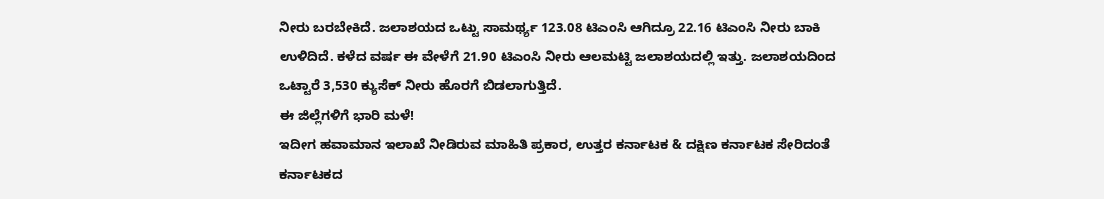ನೀರು ಬರಬೇಕಿದೆ. ಜಲಾಶಯದ ಒಟ್ಟು ಸಾಮರ್ಥ್ಯ 123.08 ಟಿಎಂಸಿ ಆಗಿದ್ರೂ 22.16 ಟಿಎಂಸಿ ನೀರು ಬಾಕಿ ಉಳಿದಿದೆ. ಕಳೆದ ವರ್ಷ ಈ ವೇಳೆಗೆ 21.90 ಟಿಎಂಸಿ ನೀರು ಆಲಮಟ್ಟಿ ಜಲಾಶಯದಲ್ಲಿ ಇತ್ತು. ಜಲಾಶಯದಿಂದ ಒಟ್ಟಾರೆ 3,530 ಕ್ಯುಸೆಕ್ ನೀರು ಹೊರಗೆ ಬಿಡಲಾಗುತ್ತಿದೆ.
ಈ ಜಿಲ್ಲೆಗಳಿಗೆ ಭಾರಿ ಮಳೆ!
ಇದೀಗ ಹವಾಮಾನ ಇಲಾಖೆ ನೀಡಿರುವ ಮಾಹಿತಿ ಪ್ರಕಾರ, ಉತ್ತರ ಕರ್ನಾಟಕ & ದಕ್ಷಿಣ ಕರ್ನಾಟಕ ಸೇರಿದಂತೆ ಕರ್ನಾಟಕದ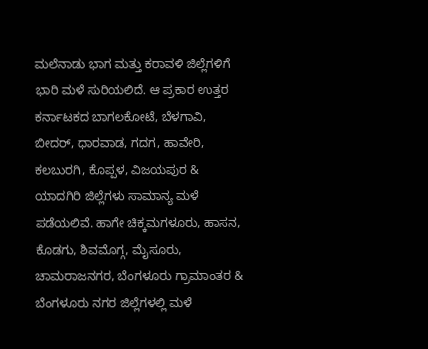ಮಲೆನಾಡು ಭಾಗ ಮತ್ತು ಕರಾವಳಿ ಜಿಲ್ಲೆಗಳಿಗೆ ಭಾರಿ ಮಳೆ ಸುರಿಯಲಿದೆ. ಆ ಪ್ರಕಾರ ಉತ್ತರ ಕರ್ನಾಟಕದ ಬಾಗಲಕೋಟೆ, ಬೆಳಗಾವಿ, ಬೀದರ್, ಧಾರವಾಡ, ಗದಗ, ಹಾವೇರಿ, ಕಲಬುರಗಿ, ಕೊಪ್ಪಳ, ವಿಜಯಪುರ & ಯಾದಗಿರಿ ಜಿಲ್ಲೆಗಳು ಸಾಮಾನ್ಯ ಮಳೆ ಪಡೆಯಲಿವೆ. ಹಾಗೇ ಚಿಕ್ಕಮಗಳೂರು, ಹಾಸನ, ಕೊಡಗು, ಶಿವಮೊಗ್ಗ, ಮೈಸೂರು, ಚಾಮರಾಜನಗರ, ಬೆಂಗಳೂರು ಗ್ರಾಮಾಂತರ & ಬೆಂಗಳೂರು ನಗರ ಜಿಲ್ಲೆಗಳಲ್ಲಿ ಮಳೆ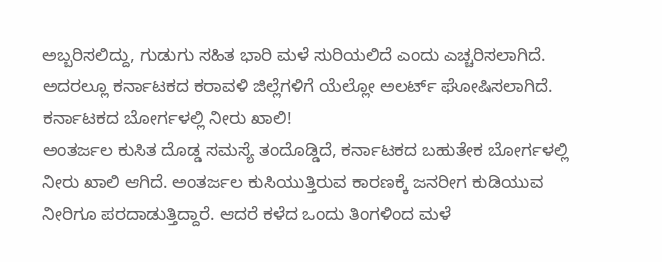ಅಬ್ಬರಿಸಲಿದ್ದು, ಗುಡುಗು ಸಹಿತ ಭಾರಿ ಮಳೆ ಸುರಿಯಲಿದೆ ಎಂದು ಎಚ್ಚರಿಸಲಾಗಿದೆ. ಅದರಲ್ಲೂ ಕರ್ನಾಟಕದ ಕರಾವಳಿ ಜಿಲ್ಲೆಗಳಿಗೆ ಯೆಲ್ಲೋ ಅಲರ್ಟ್ ಘೋಷಿಸಲಾಗಿದೆ.
ಕರ್ನಾಟಕದ ಬೋರ್ಗಳಲ್ಲಿ ನೀರು ಖಾಲಿ!
ಅಂತರ್ಜಲ ಕುಸಿತ ದೊಡ್ಡ ಸಮಸ್ಯೆ ತಂದೊಡ್ಡಿದೆ, ಕರ್ನಾಟಕದ ಬಹುತೇಕ ಬೋರ್ಗಳಲ್ಲಿ ನೀರು ಖಾಲಿ ಆಗಿದೆ. ಅಂತರ್ಜಲ ಕುಸಿಯುತ್ತಿರುವ ಕಾರಣಕ್ಕೆ ಜನರೀಗ ಕುಡಿಯುವ ನೀರಿಗೂ ಪರದಾಡುತ್ತಿದ್ದಾರೆ. ಆದರೆ ಕಳೆದ ಒಂದು ತಿಂಗಳಿಂದ ಮಳೆ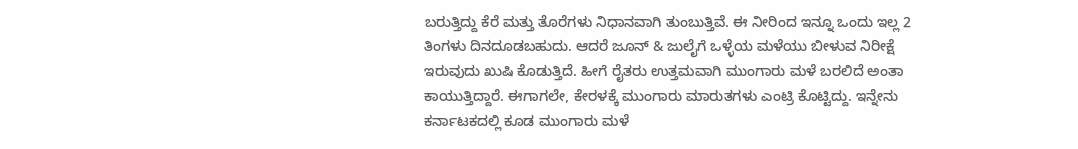ಬರುತ್ತಿದ್ದು ಕೆರೆ ಮತ್ತು ತೊರೆಗಳು ನಿಧಾನವಾಗಿ ತುಂಬುತ್ತಿವೆ. ಈ ನೀರಿಂದ ಇನ್ನೂ ಒಂದು ಇಲ್ಲ 2 ತಿಂಗಳು ದಿನದೂಡಬಹುದು. ಆದರೆ ಜೂನ್ & ಜುಲೈಗೆ ಒಳ್ಳೆಯ ಮಳೆಯು ಬೀಳುವ ನಿರೀಕ್ಷೆ ಇರುವುದು ಖುಷಿ ಕೊಡುತ್ತಿದೆ. ಹೀಗೆ ರೈತರು ಉತ್ತಮವಾಗಿ ಮುಂಗಾರು ಮಳೆ ಬರಲಿದೆ ಅಂತಾ ಕಾಯುತ್ತಿದ್ದಾರೆ. ಈಗಾಗಲೇ, ಕೇರಳಕ್ಕೆ ಮುಂಗಾರು ಮಾರುತಗಳು ಎಂಟ್ರಿ ಕೊಟ್ಟಿದ್ದು. ಇನ್ನೇನು ಕರ್ನಾಟಕದಲ್ಲಿ ಕೂಡ ಮುಂಗಾರು ಮಳೆ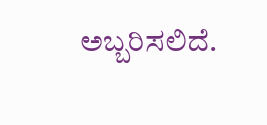ಅಬ್ಬರಿಸಲಿದೆ.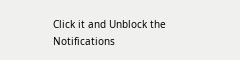Click it and Unblock the Notifications